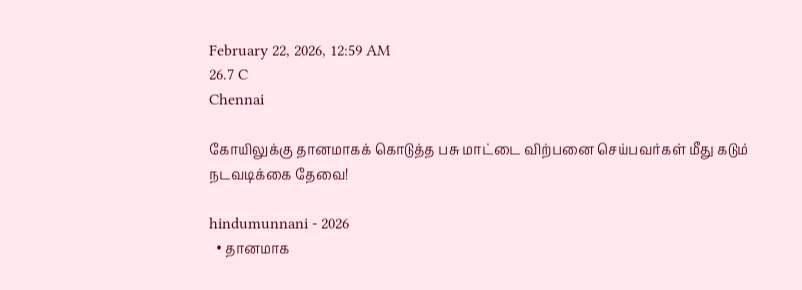February 22, 2026, 12:59 AM
26.7 C
Chennai

கோயிலுக்கு தானமாகக் கொடுத்த பசு மாட்டை விற்பனை செய்பவர்கள் மீது கடும் நடவடிக்கை தேவை!

hindumunnani - 2026
  • தானமாக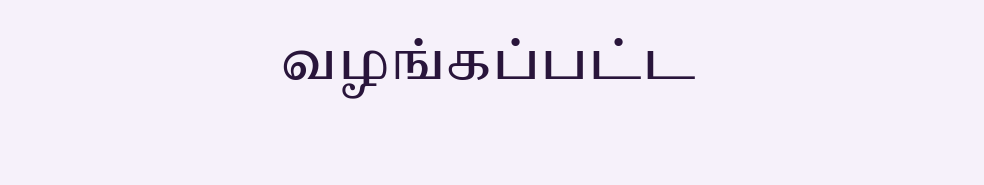வழங்கப்பட்ட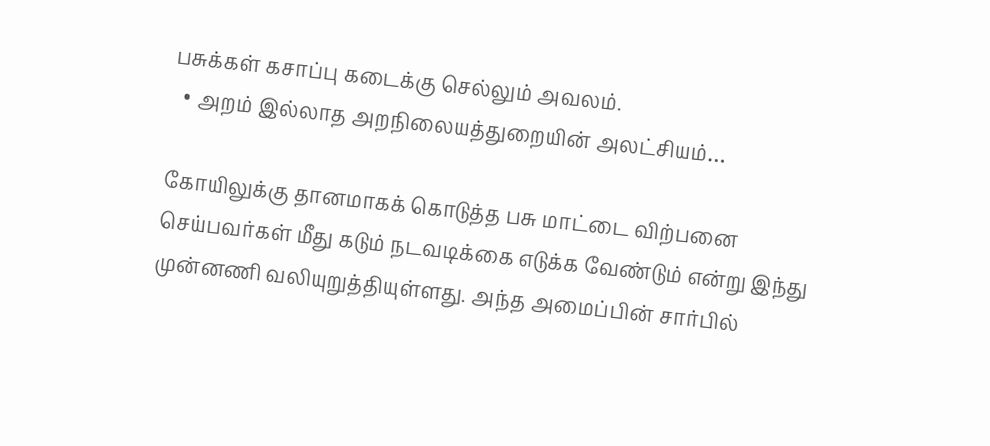பசுக்கள் கசாப்பு கடைக்கு செல்லும் அவலம்.
  • அறம் இல்லாத அறநிலையத்துறையின் அலட்சியம்…

கோயிலுக்கு தானமாகக் கொடுத்த பசு மாட்டை விற்பனை செய்பவர்கள் மீது கடும் நடவடிக்கை எடுக்க வேண்டும் என்று இந்து முன்னணி வலியுறுத்தியுள்ளது. அந்த அமைப்பின் சார்பில்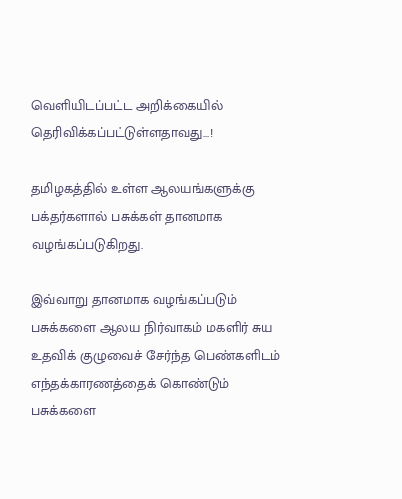வெளியிடப்பட்ட அறிக்கையில் தெரிவிக்கப்பட்டுள்ளதாவது…!

தமிழகத்தில் உள்ள ஆலயங்களுக்கு பக்தர்களால் பசுக்கள் தானமாக வழங்கப்படுகிறது.

இவ்வாறு தானமாக வழங்கப்படும் பசுக்களை ஆலய நிர்வாகம் மகளிர் சுய உதவிக் குழுவைச் சேர்ந்த பெண்களிடம் எந்தக்காரணத்தைக் கொண்டும் பசுக்களை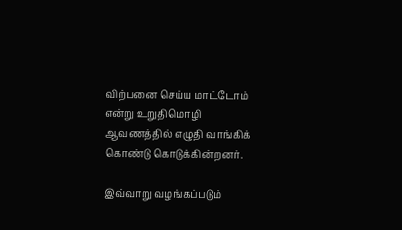விற்பனை செய்ய மாட்டோம் என்று உறுதிமொழி ஆவணத்தில் எழுதி வாங்கிக் கொண்டு கொடுக்கின்றனர்.

இவ்வாறு வழங்கப்படும்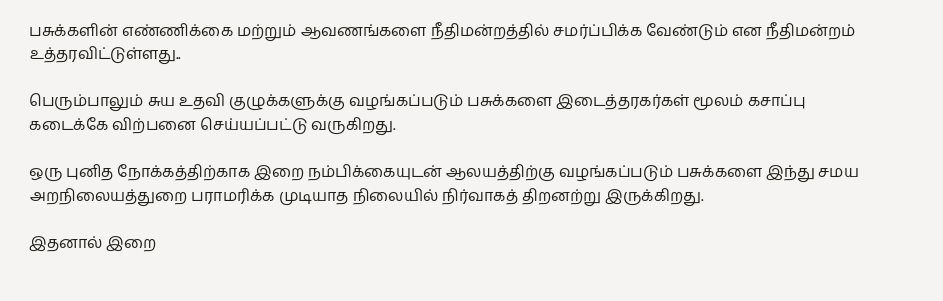பசுக்களின் எண்ணிக்கை மற்றும் ஆவணங்களை நீதிமன்றத்தில் சமர்ப்பிக்க வேண்டும் என நீதிமன்றம் உத்தரவிட்டுள்ளது..

பெரும்பாலும் சுய உதவி குழுக்களுக்கு வழங்கப்படும் பசுக்களை இடைத்தரகர்கள் மூலம் கசாப்பு கடைக்கே விற்பனை செய்யப்பட்டு வருகிறது.

ஒரு புனித நோக்கத்திற்காக இறை நம்பிக்கையுடன் ஆலயத்திற்கு வழங்கப்படும் பசுக்களை இந்து சமய அறநிலையத்துறை பராமரிக்க முடியாத நிலையில் நிர்வாகத் திறனற்று இருக்கிறது.

இதனால் இறை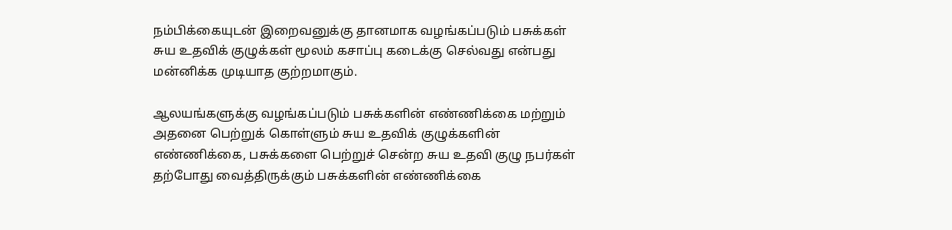நம்பிக்கையுடன் இறைவனுக்கு தானமாக வழங்கப்படும் பசுக்கள் சுய உதவிக் குழுக்கள் மூலம் கசாப்பு கடைக்கு செல்வது என்பது மன்னிக்க முடியாத குற்றமாகும்.

ஆலயங்களுக்கு வழங்கப்படும் பசுக்களின் எண்ணிக்கை மற்றும் அதனை பெற்றுக் கொள்ளும் சுய உதவிக் குழுக்களின் எண்ணிக்கை, பசுக்களை பெற்றுச் சென்ற சுய உதவி குழு நபர்கள் தற்போது வைத்திருக்கும் பசுக்களின் எண்ணிக்கை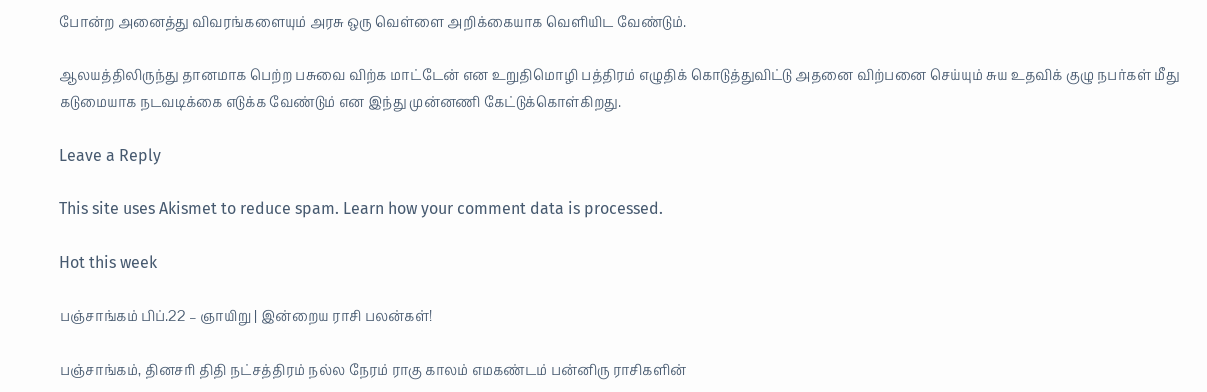போன்ற அனைத்து விவரங்களையும் அரசு ஒரு வெள்ளை அறிக்கையாக வெளியிட வேண்டும்.

ஆலயத்திலிருந்து தானமாக பெற்ற பசுவை விற்க மாட்டேன் என உறுதிமொழி பத்திரம் எழுதிக் கொடுத்துவிட்டு அதனை விற்பனை செய்யும் சுய உதவிக் குழு நபர்கள் மீது கடுமையாக நடவடிக்கை எடுக்க வேண்டும் என இந்து முன்னணி கேட்டுக்கொள்கிறது.

Leave a Reply

This site uses Akismet to reduce spam. Learn how your comment data is processed.

Hot this week

பஞ்சாங்கம் பிப்.22 – ஞாயிறு | இன்றைய ராசி பலன்கள்!

பஞ்சாங்கம், தினசரி திதி நட்சத்திரம் நல்ல நேரம் ராகு காலம் எமகண்டம் பன்னிரு ராசிகளின்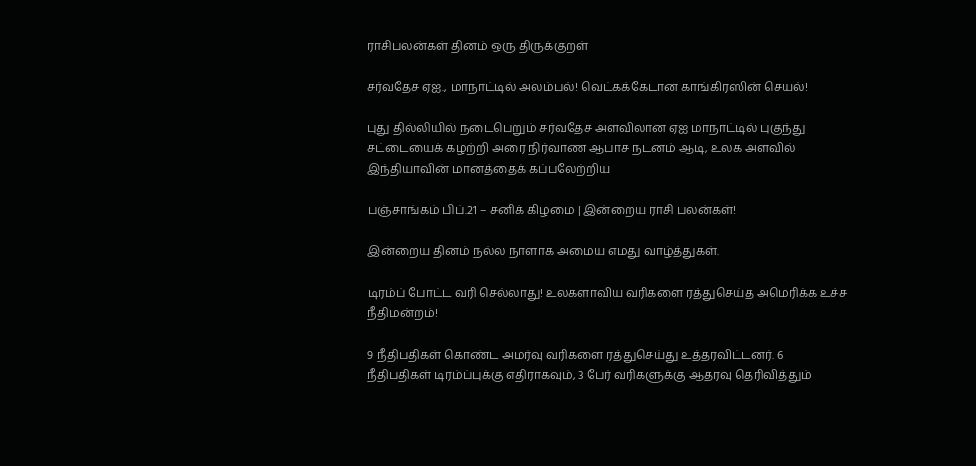ராசிபலன்கள் தினம் ஒரு திருக்குறள்

சர்வதேச ஏஐ., மாநாட்டில் அலம்பல்! வெட்கக்கேடான காங்கிரஸின் செயல்!

புது தில்லியில் நடைபெறும் சர்வதேச அளவிலான ஏஐ மாநாட்டில் புகுந்து சட்டையைக் கழற்றி அரை நிர்வாண ஆபாச நடனம் ஆடி, உலக அளவில் இந்தியாவின் மானத்தைக் கப்பலேற்றிய

பஞ்சாங்கம் பிப்.21 – சனிக் கிழமை | இன்றைய ராசி பலன்கள்!

இன்றைய தினம் நல்ல நாளாக அமைய எமது வாழ்த்துகள்.

டிரம்ப் போட்ட வரி செல்லாது! உலகளாவிய வரிகளை ரத்துசெய்த அமெரிக்க உச்ச நீதிமன்றம்!

9 நீதிபதிகள் கொண்ட அமர்வு வரிகளை ரத்துசெய்து உத்தரவிட்டனர். 6 நீதிபதிகள் டிரம்ப்புக்கு எதிராகவும், 3 பேர் வரிகளுக்கு ஆதரவு தெரிவித்தும்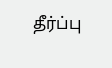தீர்ப்பு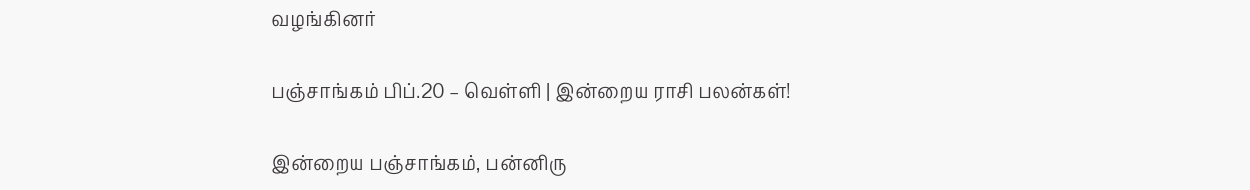வழங்கினர்

பஞ்சாங்கம் பிப்.20 – வெள்ளி | இன்றைய ராசி பலன்கள்!

இன்றைய பஞ்சாங்கம், பன்னிரு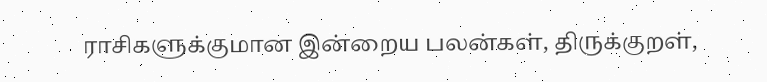ராசிகளுக்குமான இன்றைய பலன்கள், திருக்குறள்,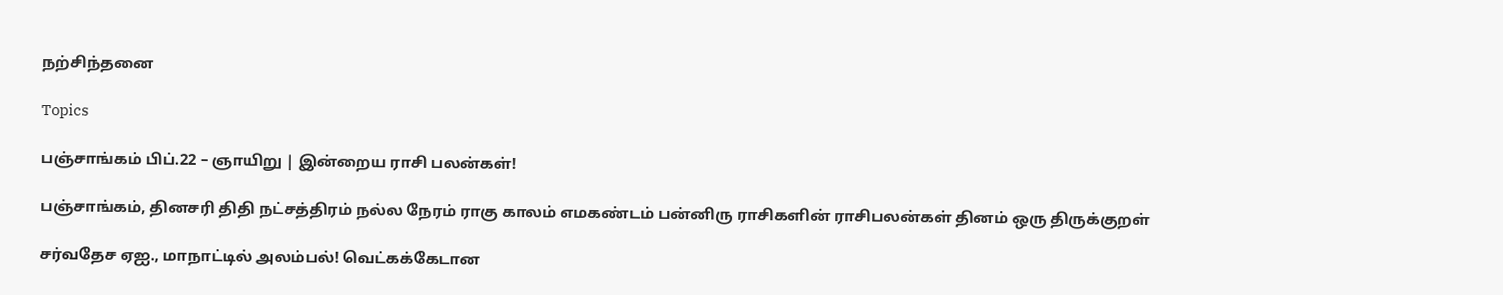நற்சிந்தனை

Topics

பஞ்சாங்கம் பிப்.22 – ஞாயிறு | இன்றைய ராசி பலன்கள்!

பஞ்சாங்கம், தினசரி திதி நட்சத்திரம் நல்ல நேரம் ராகு காலம் எமகண்டம் பன்னிரு ராசிகளின் ராசிபலன்கள் தினம் ஒரு திருக்குறள்

சர்வதேச ஏஐ., மாநாட்டில் அலம்பல்! வெட்கக்கேடான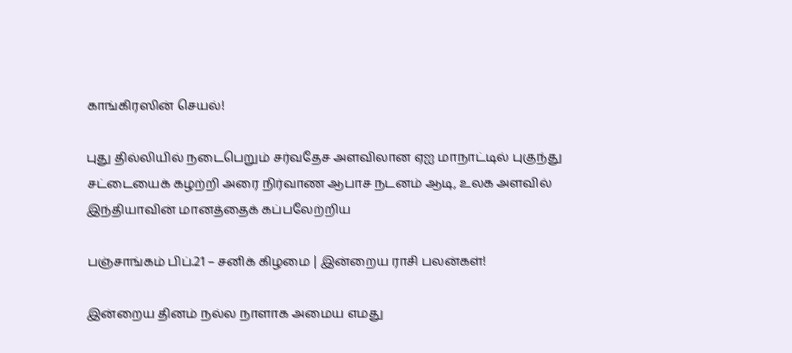காங்கிரஸின் செயல்!

புது தில்லியில் நடைபெறும் சர்வதேச அளவிலான ஏஐ மாநாட்டில் புகுந்து சட்டையைக் கழற்றி அரை நிர்வாண ஆபாச நடனம் ஆடி, உலக அளவில் இந்தியாவின் மானத்தைக் கப்பலேற்றிய

பஞ்சாங்கம் பிப்.21 – சனிக் கிழமை | இன்றைய ராசி பலன்கள்!

இன்றைய தினம் நல்ல நாளாக அமைய எமது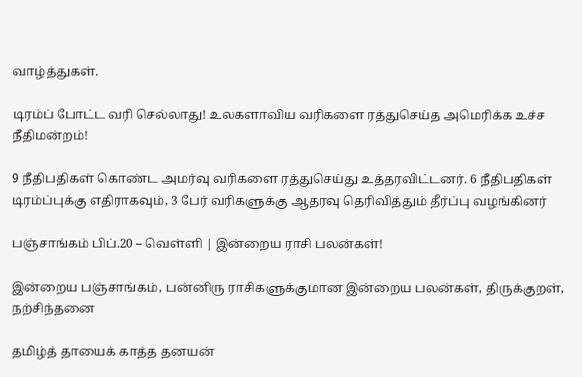வாழ்த்துகள்.

டிரம்ப் போட்ட வரி செல்லாது! உலகளாவிய வரிகளை ரத்துசெய்த அமெரிக்க உச்ச நீதிமன்றம்!

9 நீதிபதிகள் கொண்ட அமர்வு வரிகளை ரத்துசெய்து உத்தரவிட்டனர். 6 நீதிபதிகள் டிரம்ப்புக்கு எதிராகவும், 3 பேர் வரிகளுக்கு ஆதரவு தெரிவித்தும் தீர்ப்பு வழங்கினர்

பஞ்சாங்கம் பிப்.20 – வெள்ளி | இன்றைய ராசி பலன்கள்!

இன்றைய பஞ்சாங்கம், பன்னிரு ராசிகளுக்குமான இன்றைய பலன்கள், திருக்குறள், நற்சிந்தனை

தமிழ்த் தாயைக் காத்த தனயன்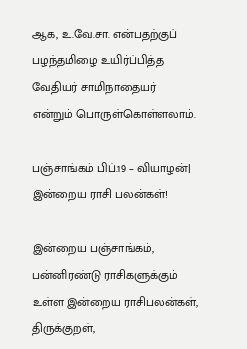ஆக, உ.வே.சா. என்பதற்குப் பழந்தமிழை உயிர்ப்பித்த வேதியர் சாமிநாதையர் என்றும் பொருள்கொள்ளலாம்.

பஞ்சாங்கம் பிப்.19 – வியாழன்| இன்றைய ராசி பலன்கள்!

இன்றைய பஞ்சாங்கம், பன்னிரண்டு ராசிகளுக்கும் உள்ள இன்றைய ராசிபலன்கள், திருக்குறள்,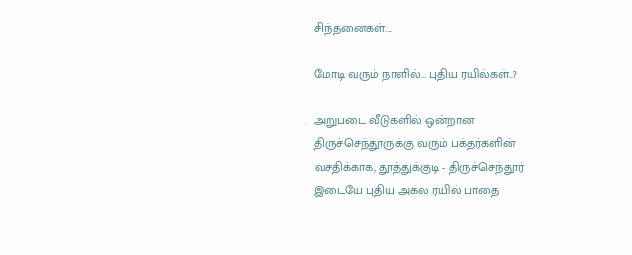சிந்தனைகள்....

மோடி வரும் நாளில்… புதிய ரயில்கள்..?

அறுபடை வீடுகளில் ஒன்றான திருச்செந்தூருக்கு வரும் பக்தர்களின் வசதிக்காக, தூத்துக்குடி - திருச்செந்தூர் இடையே புதிய அகல ரயில் பாதை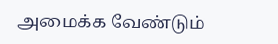அமைக்க வேண்டும்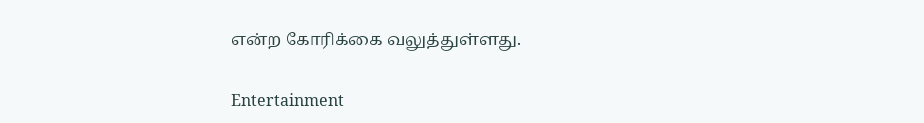என்ற கோரிக்கை வலுத்துள்ளது.

Entertainment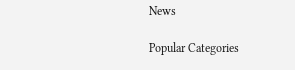News

Popular Categories